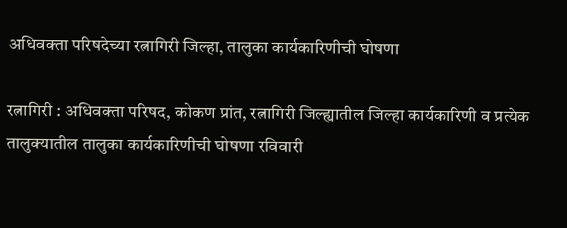अधिवक्ता परिषदेच्या रत्नागिरी जिल्हा, तालुका कार्यकारिणीची घोषणा

रत्नागिरी : अधिवक्ता परिषद, कोकण प्रांत, रत्नागिरी जिल्ह्यातील जिल्हा कार्यकारिणी व प्रत्येक तालुक्यातील तालुका कार्यकारिणीची घोषणा रविवारी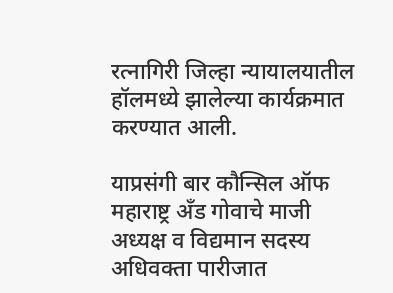रत्नागिरी जिल्हा न्यायालयातील हॉलमध्ये झालेल्या कार्यक्रमात करण्यात आली.

याप्रसंगी बार कौन्सिल ऑफ महाराष्ट्र ॲंड गोवाचे माजी अध्यक्ष व विद्यमान सदस्य अधिवक्ता पारीजात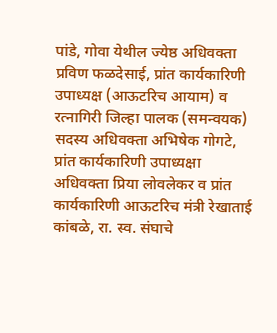पांडे, गोवा येथील ज्येष्ठ अधिवक्ता प्रविण फळदेसाई, प्रांत कार्यकारिणी उपाध्यक्ष (आऊटरिच आयाम) व रत्नागिरी जिल्हा पालक (समन्वयक) सदस्य अधिवक्ता अभिषेक गोगटे, प्रांत कार्यकारिणी उपाध्यक्षा अधिवक्ता प्रिया लोवलेकर व प्रांत कार्यकारिणी आऊटरिच मंत्री रेखाताई कांबळे, रा. स्व. संघाचे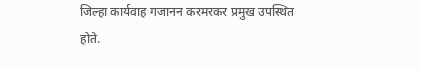जिल्हा कार्यवाह गजानन करमरकर प्रमुख उपस्थित होते.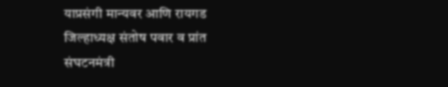याप्रसंगी मान्यवर आणि रायगड जिल्हाध्यक्ष संतोष पवार व प्रांत संघटनमंत्री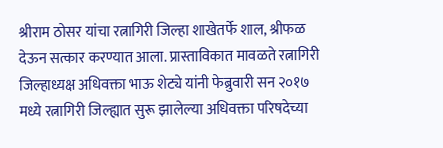श्रीराम ठोसर यांचा रत्नागिरी जिल्हा शाखेतर्फे शाल, श्रीफळ देऊन सत्कार करण्यात आला. प्रास्ताविकात मावळते रत्नागिरी जिल्हाध्यक्ष अधिवक्ता भाऊ शेट्ये यांनी फेब्रुवारी सन २०१७ मध्ये रत्नागिरी जिल्ह्यात सुरू झालेल्या अधिवक्ता परिषदेच्या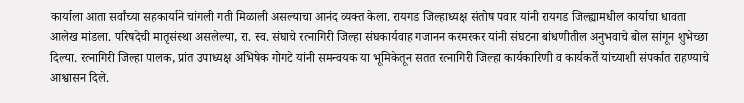कार्याला आता सर्वांच्या सहकार्याने चांगली गती मिळाली असल्याचा आनंद व्यक्त केला. रायगड जिल्हाध्यक्ष संतोष पवार यांनी रायगड जिल्ह्यामधील कार्याचा धावता आलेख मांडला. परिषदेची मातृसंस्था असलेल्या, रा. स्व. संघाचे रत्नागिरी जिल्हा संघकार्यवाह गजानन करमरकर यांनी संघटना बांधणीतील अनुभवाचे बोल सांगून शुभेच्छा दिल्या. रत्नागिरी जिल्हा पालक, प्रांत उपाध्यक्ष अभिषेक गोगटे यांनी समन्वयक या भूमिकेतून सतत रत्नागिरी जिल्हा कार्यकारिणी व कार्यकर्ते यांच्याशी संपर्कात राहण्याचे आश्वासन दिले.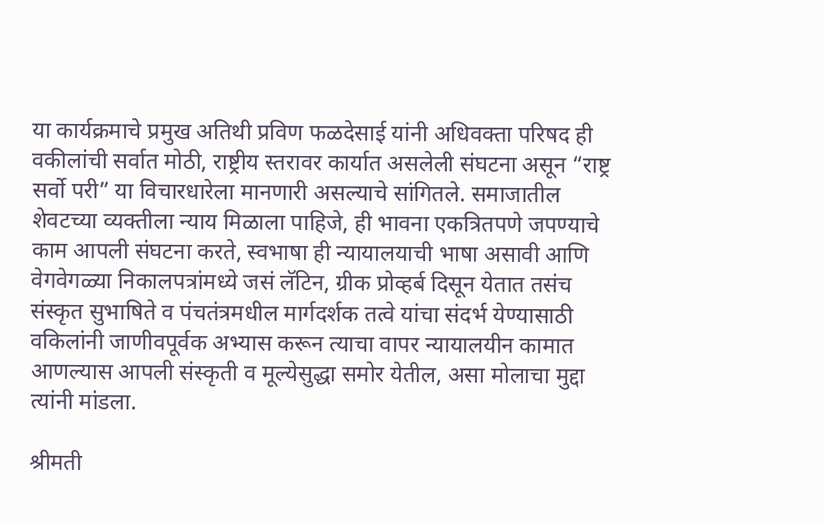या कार्यक्रमाचे प्रमुख अतिथी प्रविण फळदेसाई यांनी अधिवक्ता परिषद ही वकीलांची सर्वात मोठी, राष्ट्रीय स्तरावर कार्यात असलेली संघटना असून “राष्ट्र सर्वो परी” या विचारधारेला मानणारी असल्याचे सांगितले. समाजातील शेवटच्या व्यक्तीला न्याय मिळाला पाहिजे, ही भावना एकत्रितपणे जपण्याचे काम आपली संघटना करते, स्वभाषा ही न्यायालयाची भाषा असावी आणि वेगवेगळ्या निकालपत्रांमध्ये जसं लॅटिन, ग्रीक प्रोव्हर्ब दिसून येतात तसंच संस्कृत सुभाषिते व पंचतंत्रमधील मार्गदर्शक तत्वे यांचा संदर्भ येण्यासाठी वकिलांनी जाणीवपूर्वक अभ्यास करून त्याचा वापर न्यायालयीन कामात आणल्यास आपली संस्कृती व मूल्येसुद्धा समोर येतील, असा मोलाचा मुद्दा त्यांनी मांडला.

श्रीमती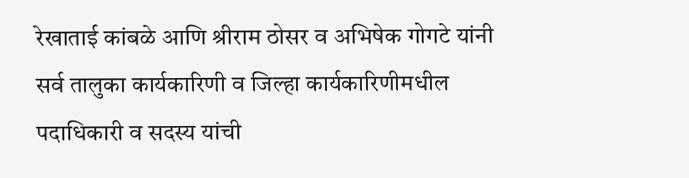रेखाताई कांबळे आणि श्रीराम ठोसर व अभिषेक गोगटे यांनी सर्व तालुका कार्यकारिणी व जिल्हा कार्यकारिणीमधील पदाधिकारी व सदस्य यांची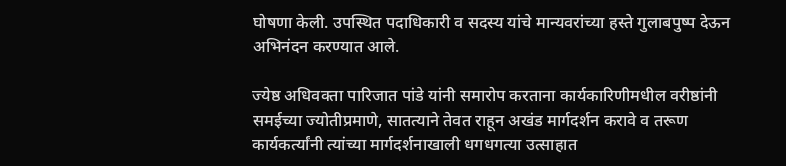घोषणा केली. उपस्थित पदाधिकारी व सदस्य यांचे मान्यवरांच्या हस्ते गुलाबपुष्प देऊन अभिनंदन करण्यात आले.

ज्येष्ठ अधिवक्ता पारिजात पांडे यांनी समारोप करताना कार्यकारिणीमधील वरीष्ठांनी समईच्या ज्योतीप्रमाणे, सातत्याने तेवत राहून अखंड मार्गदर्शन करावे व तरूण कार्यकर्त्यांनी त्यांच्या मार्गदर्शनाखाली धगधगत्या उत्साहात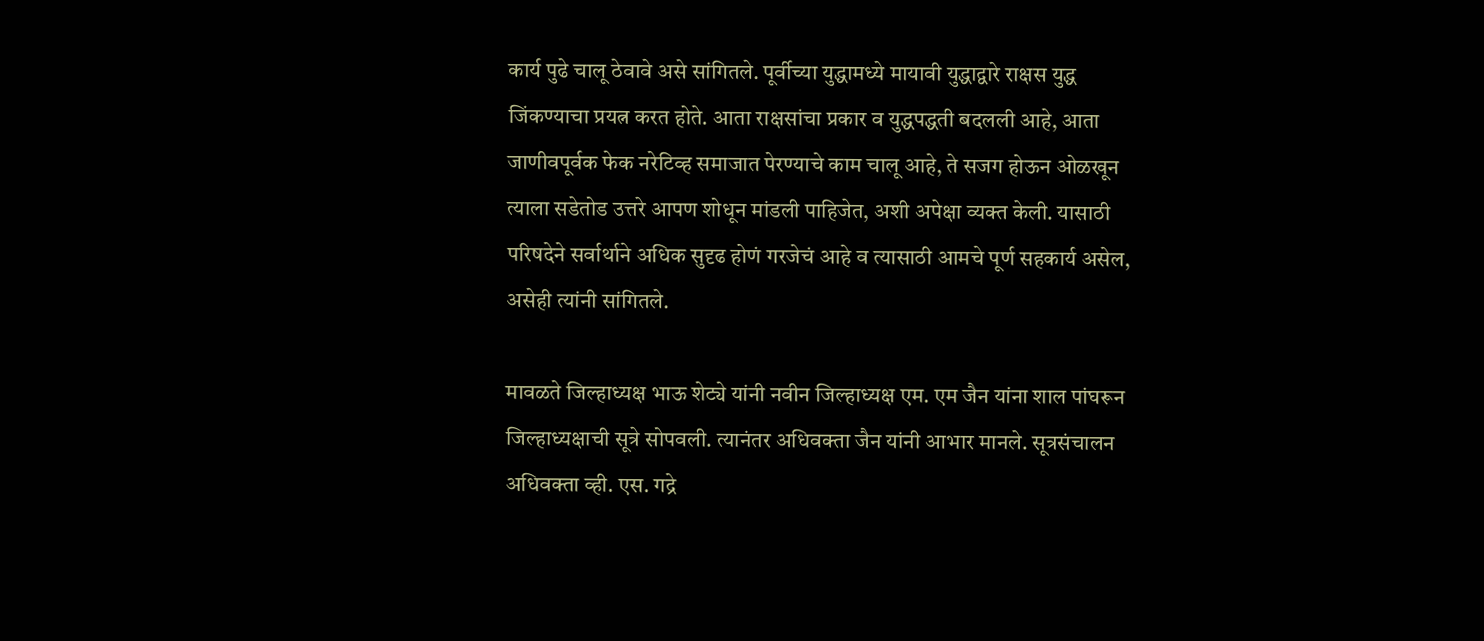कार्य पुढे चालू ठेवावे असे सांगितले. पूर्वीच्या युद्धामध्ये मायावी युद्धाद्वारे राक्षस युद्ध जिंकण्याचा प्रयत्न करत होते. आता राक्षसांचा प्रकार व युद्धपद्धती बदलली आहे, आता जाणीवपूर्वक फेक नरेटिव्ह समाजात पेरण्याचे काम चालू आहे, ते सजग होऊन ओळखून त्याला सडेतोड उत्तरे आपण शोधून मांडली पाहिजेत, अशी अपेक्षा व्यक्त केली. यासाठी परिषदेने सर्वार्थाने अधिक सुदृढ होणं गरजेचं आहे व त्यासाठी आमचे पूर्ण सहकार्य असेल, असेही त्यांनी सांगितले.

मावळते जिल्हाध्यक्ष भाऊ शेट्ये यांनी नवीन जिल्हाध्यक्ष एम. एम जैन यांना शाल पांघरून जिल्हाध्यक्षाची सूत्रे सोपवली. त्यानंतर अधिवक्ता जैन यांनी आभार मानले. सूत्रसंचालन अधिवक्ता व्ही. एस. गद्रे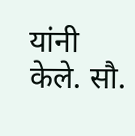यांनी केले. सौ.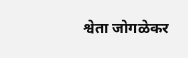श्वेता जोगळेकर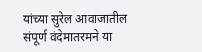यांच्या सुरेल आवाजातील संपूर्ण वंदेमातरमने या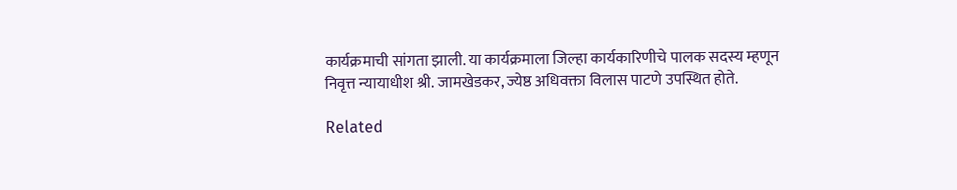कार्यक्रमाची सांगता झाली. या कार्यक्रमाला जिल्हा कार्यकारिणीचे पालक सदस्य म्हणून निवृत्त न्यायाधीश श्री. जामखेडकर, ज्येष्ठ अधिवक्ता विलास पाटणे उपस्थित होते.

Related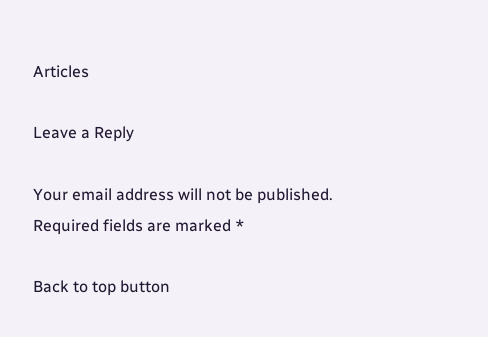Articles

Leave a Reply

Your email address will not be published. Required fields are marked *

Back to top button